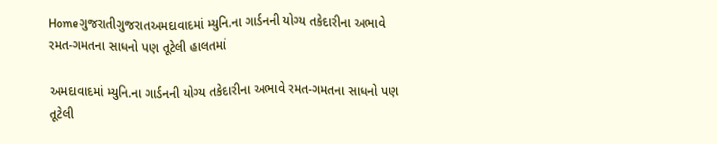Homeગુજરાતીગુજરાતઅમદાવાદમાં મ્યુનિ.ના ગાર્ડનની યોગ્ય તકેદારીના અભાવે રમત-ગમતના સાધનો પણ તૂટેલી હાલતમાં

અમદાવાદમાં મ્યુનિ.ના ગાર્ડનની યોગ્ય તકેદારીના અભાવે રમત-ગમતના સાધનો પણ તૂટેલી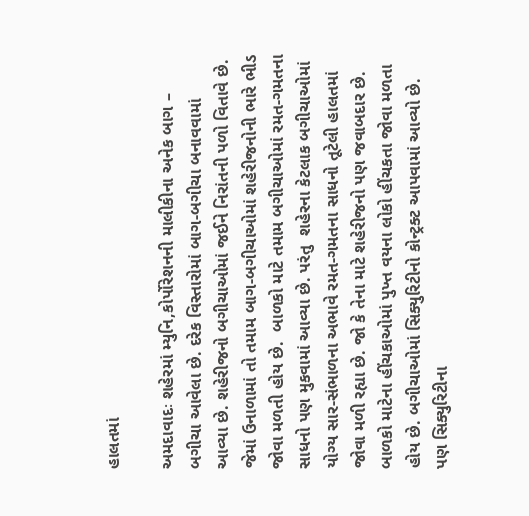હાલતમાં

અમદાવાદઃ શહેરમાં મ્યુનિ,કોર્પોરેશનની માલીકીના અનેક બાગ – બગીચા આવેલા છે. દરેક વિસ્તારોમાં બાગ-બગીચા બનાવવામાં આવ્યા છે. શહેરીજનો બગીચાઓમાં જઈને નિરાંતની પળો વિતાવે છે. જેમાં ઉનાળામાં તો તમામ બાગ-બગીચાઓમાં શહેરીજનોની ભારે ભીડ જોવા મળતી હોય છે.  બાળકો માટે તમામ બગીચાઓમાં રમત-ગમતના સાધનો પણ મુકવામાં આવ્યા છે. પરંતુ  શહેરના કેટલાક બગીચાઓમાં યોગ્ય સાર-સંભાળના અભાવે રમત-ગમતના સાધનો તૂટેલી હાલતમાં જોવા મળી રહ્યા છે. જો કે તેના માટે શહેરીજનો પણ જવાબદાર છે. બાળકો માટેના હીંચકાઓમાં પુખ્ત વયના લોકો હીંચકતા જોવા મળતા હોય છે. બગીચાઓમાં સિક્યુરિટીનો કોન્ટ્રક્ટ આપવામાં આવ્યો છે. પણ સિક્યુરિટીના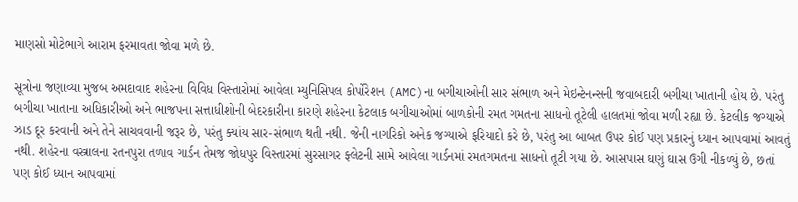માણસો મોટેભાગે આરામ ફરમાવતા જોવા મળે છે.

સૂત્રોના જણાવ્યા મુજબ અમદાવાદ શહેરના વિવિધ વિસ્તારોમાં આવેલા મ્યુનિસિપલ કોર્પોરેશન (AMC)ના બગીચાઓની સાર સંભાળ અને મેઇન્ટેનન્સની જવાબદારી બગીચા ખાતાની હોય છે. પરંતુ બગીચા ખાતાના અધિકારીઓ અને ભાજપના સત્તાધીશોની બેદરકારીના કારણે શહેરના કેટલાક બગીચાઓમાં બાળકોની રમત ગમતના સાધનો તૂટેલી હાલતમાં જોવા મળી રહ્યા છે. કેટલીક જગ્યાએ ઝાડ દૂર કરવાની અને તેને સાચવવાની જરૂર છે, પરંતુ ક્યાંય સાર-સંભાળ થતી નથી. જેની નાગરિકો અનેક જગ્યાએ ફરિયાદો કરે છે, પરંતુ આ બાબત ઉપર કોઈ પણ પ્રકારનું ધ્યાન આપવામાં આવતું નથી. શહેરના વસ્ત્રાલના રતનપુરા તળાવ ગાર્ડન તેમજ જોધપુર વિસ્તારમાં સુરસાગર ફ્લેટની સામે આવેલા ગાર્ડનમાં રમતગમતના સાધનો તૂટી ગયા છે. આસપાસ ઘણું ઘાસ ઉગી નીકળ્યું છે, છતાં પણ કોઈ ધ્યાન આપવામાં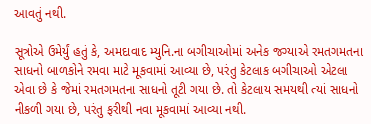આવતું નથી.

સૂત્રોએ ઉમેર્યું હતું કે, અમદાવાદ મ્યુનિ.ના બગીચાઓમાં અનેક જગ્યાએ રમતગમતના સાધનો બાળકોને રમવા માટે મૂકવામાં આવ્યા છે, પરંતુ કેટલાક બગીચાઓ એટલા એવા છે કે જેમાં રમતગમતના સાધનો તૂટી ગયા છે. તો કેટલાય સમયથી ત્યાં સાધનો નીકળી ગયા છે, પરંતુ ફરીથી નવા મૂકવામાં આવ્યા નથી.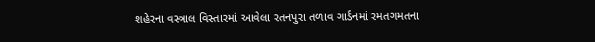શહેરના વસ્ત્રાલ વિસ્તારમાં આવેલા રતનપુરા તળાવ ગાર્ડનમાં રમતગમતના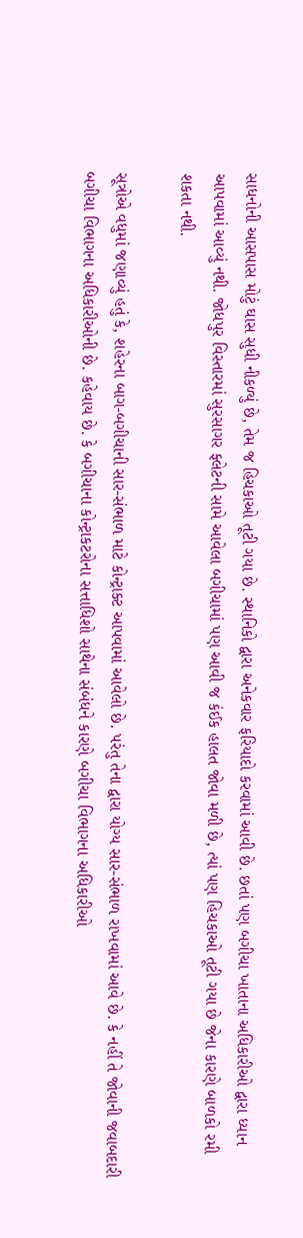સાધનોની આસપાસ મોટું ઘાસ સુધી નીકળ્યું છે, તેમ જ હિચકાઓ તૂટી ગયા છે. સ્થાનિકો દ્વારા અનેકવાર ફરિયાદો કરવામાં આવી છે. છતાં પણ બગીચા ખાતાના અધિકારીઓ દ્વારા ધ્યાન આપવામાં આવ્યું નથી. જોધપુર વિસ્તારમાં સુરસાગર ફ્લેટની સામે આવેલા બગીચામાં પણ આવી જ કંઈક હાલત જોવા મળી છે, ત્યાં પણ હિચકાઓ તૂટી ગયા છે જેના કારણે બાળકો રમી શકતા નથી.

સૂત્રોએ વધુમાં જણાવ્યું હતું કે, શહેરના બાગ-બગીચાની સાર-સંભાળ માટે કોન્ટ્રાક્ટ આપવામાં આવેલો છે. પરંતુ તેના દ્વારા યોગ્ય સાર-સંભાળ રાખવામાં આવે છે. કે નહીં તે જોવાની જવાબદારી બગીચા વિભાગના અધિકારીઓની છે. કહેવાય છે. કે બગીચાના કોન્ટ્રાકટરોના સત્તાધિશો સાથેના સંબંધને કારણે બગીચા વિભાગના અધિકારીઓ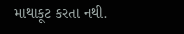માથાકૂટ કરતા નથી.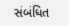સંબંધિત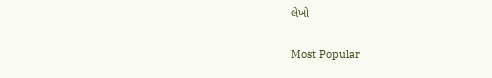લેખો

Most Popular